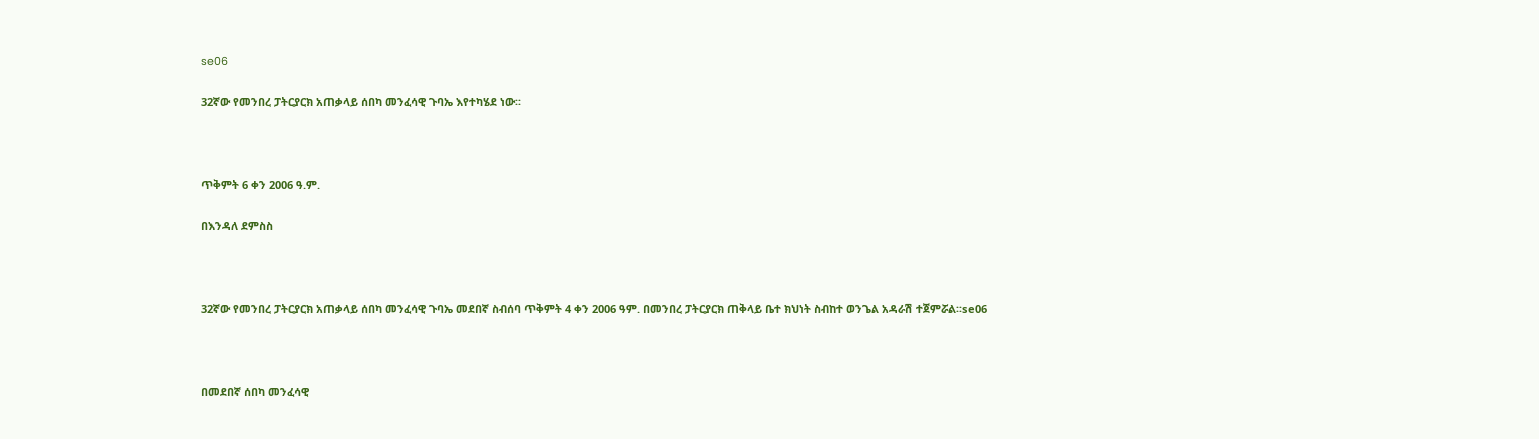se06

32ኛው የመንበረ ፓትርያርክ አጠቃላይ ሰበካ መንፈሳዊ ጉባኤ እየተካሄደ ነው፡፡



ጥቅምት 6 ቀን 2006 ዓ.ም.

በእንዳለ ደምስስ



32ኛው የመንበረ ፓትርያርክ አጠቃላይ ሰበካ መንፈሳዊ ጉባኤ መደበኛ ስብሰባ ጥቅምት 4 ቀን 2006 ዓም. በመንበረ ፓትርያርክ ጠቅላይ ቤተ ክህነት ስብከተ ወንጌል አዳራሽ ተጀምሯል፡፡se06



በመደበኛ ሰበካ መንፈሳዊ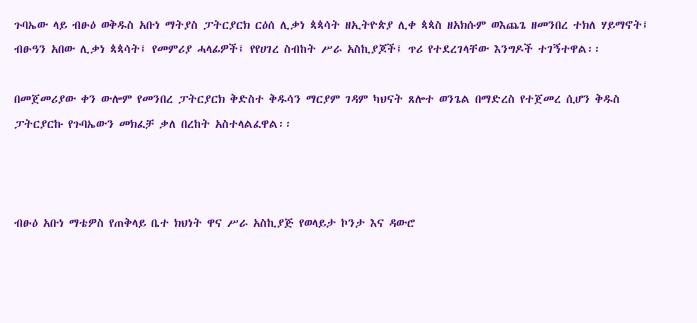ጉባኤው ላይ ብፁዕ ወቅዱስ አቡነ ማትያስ ፓትርያርክ ርዕሰ ሊቃነ ጳጳሳት ዘኢትዮጵያ ሊቀ ጳጳስ ዘአክሱም ወእጨጌ ዘመንበረ ተክለ ሃይማኖት፤ ብፁዓን አበው ሊቃነ ጳጳሳት፤ የመምሪያ ሓላፊዎች፤ የየሀገረ ስብከት ሥራ አስኪያጆች፤ ጥሪ የተደረገላቸው እንግዶች ተገኝተዋል፡፡

በመጀመሪያው ቀን ውሎም የመንበረ ፓትርያርክ ቅድስተ ቅዱሳን ማርያም ገዳም ካህናት ጸሎተ ወንጌል በማድረስ የተጀመረ ሲሆን ቅዱስ ፓትርያርኩ የጉባኤውን መክፈቻ ቃለ በረከት አስተላልፈዋል፡፡



ብፁዕ አቡነ ማቴዎስ የጠቅላይ ቤተ ክህነት ዋና ሥራ አስኪያጅ የወላይታ ኮንታ እና ዳውሮ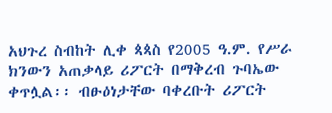አህጉረ ስብከት ሊቀ ጳጳስ የ2005 ዓ.ም. የሥራ ክንውን አጠቃላይ ሪፖርት በማቅረብ ጉባኤው ቀጥሏል፡፡ ብፁዕነታቸው ባቀረቡት ሪፖርት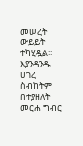መሠረት ውይይት ተካሂዷል፡፡ እያንዳንዱ ሀገረ ስብከትም በተያዘለት መርሐ ግብር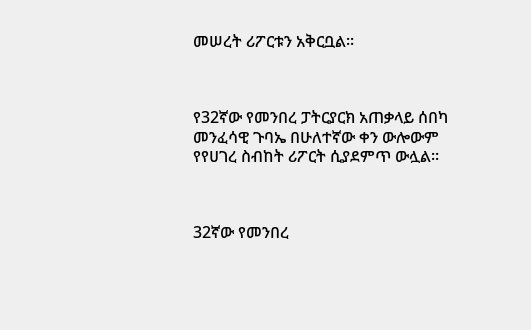መሠረት ሪፖርቱን አቅርቧል፡፡



የ32ኛው የመንበረ ፓትርያርክ አጠቃላይ ሰበካ መንፈሳዊ ጉባኤ በሁለተኛው ቀን ውሎውም የየሀገረ ስብከት ሪፖርት ሲያደምጥ ውሏል፡፡



32ኛው የመንበረ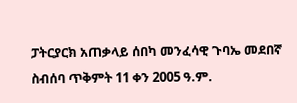ፓትርያርክ አጠቃላይ ሰበካ መንፈሳዊ ጉባኤ መደበኛ ስብሰባ ጥቅምት 11 ቀን 2005 ዓ.ም.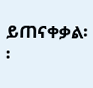ይጠናቀቃል፡፡